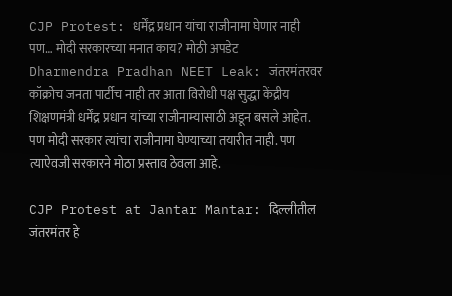CJP Protest: धर्मेंद्र प्रधान यांचा राजीनामा घेणार नाही पण… मोदी सरकारच्या मनात काय? मोठी अपडेट
Dharmendra Pradhan NEET Leak: जंतरमंतरवर कॉक्रोच जनता पार्टीच नाही तर आता विरोधी पक्ष सुद्धा केंद्रीय शिक्षणमंत्री धर्मेंद्र प्रधान यांच्या राजीनाम्यासाठी अडून बसले आहेत. पण मोदी सरकार त्यांचा राजीनामा घेण्याच्या तयारीत नाही. पण त्याऐवजी सरकारने मोठा प्रस्ताव ठेवला आहे.

CJP Protest at Jantar Mantar: दिल्लीतील जंतरमंतर हे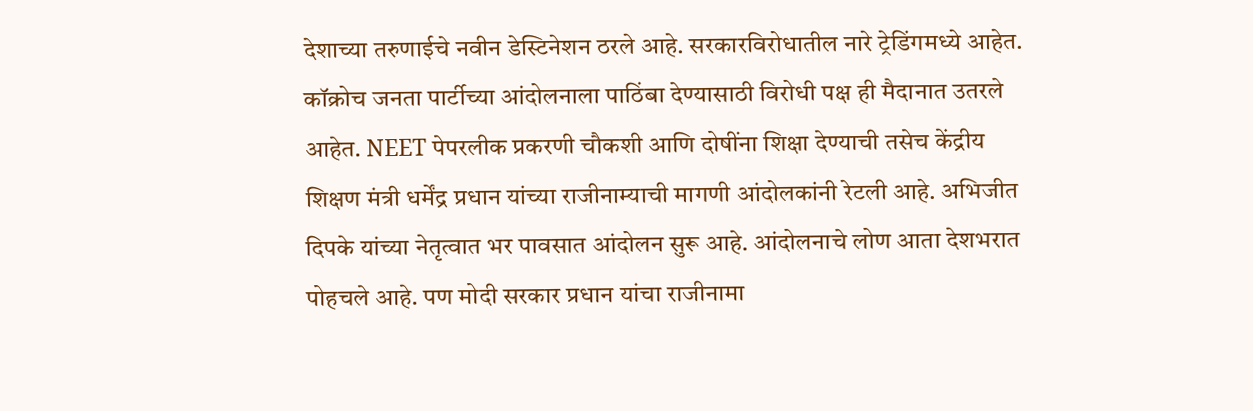देशाच्या तरुणाईचे नवीन डेस्टिनेशन ठरले आहे. सरकारविरोधातील नारे ट्रेडिंगमध्ये आहेत. कॉक्रोच जनता पार्टीच्या आंदोलनाला पाठिंबा देण्यासाठी विरोधी पक्ष ही मैदानात उतरले आहेत. NEET पेपरलीक प्रकरणी चौकशी आणि दोषींना शिक्षा देण्याची तसेच केंद्रीय शिक्षण मंत्री धर्मेंद्र प्रधान यांच्या राजीनाम्याची मागणी आंदोलकांनी रेटली आहे. अभिजीत दिपके यांच्या नेतृत्वात भर पावसात आंदोलन सुरू आहे. आंदोलनाचे लोण आता देशभरात पोहचले आहे. पण मोदी सरकार प्रधान यांचा राजीनामा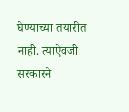घेण्याच्या तयारीत नाही. त्याऐवजी सरकारने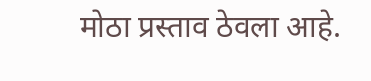मोठा प्रस्ताव ठेवला आहे.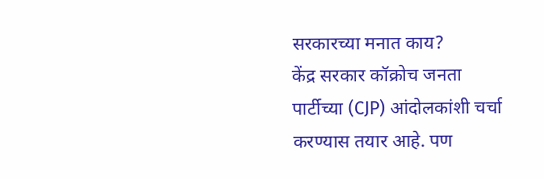सरकारच्या मनात काय?
केंद्र सरकार कॉक्रोच जनता पार्टीच्या (CJP) आंदोलकांशी चर्चा करण्यास तयार आहे. पण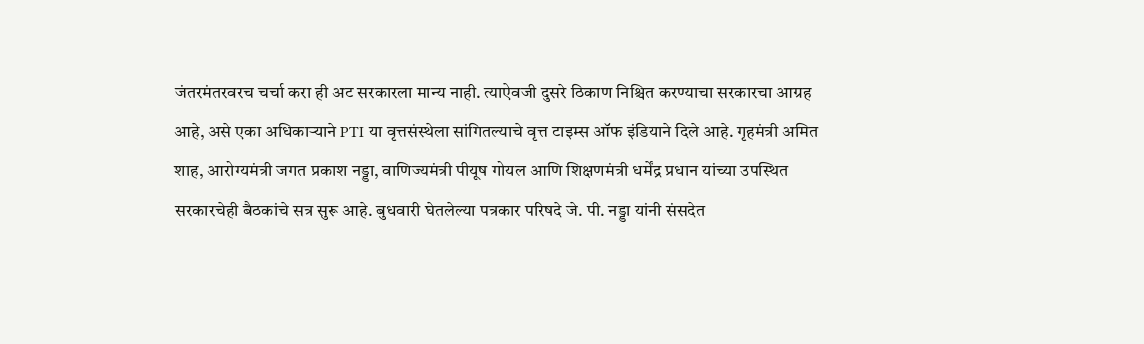जंतरमंतरवरच चर्चा करा ही अट सरकारला मान्य नाही. त्याऐवजी दुसरे ठिकाण निश्चित करण्याचा सरकारचा आग्रह आहे, असे एका अधिकाऱ्याने PTI या वृत्तसंस्थेला सांगितल्याचे वृत्त टाइम्स ऑफ इंडियाने दिले आहे. गृहमंत्री अमित शाह, आरोग्यमंत्री जगत प्रकाश नड्डा, वाणिज्यमंत्री पीयूष गोयल आणि शिक्षणमंत्री धर्मेंद्र प्रधान यांच्या उपस्थित सरकारचेही बैठकांचे सत्र सुरू आहे. बुधवारी घेतलेल्या पत्रकार परिषदे जे. पी. नड्डा यांनी संसदेत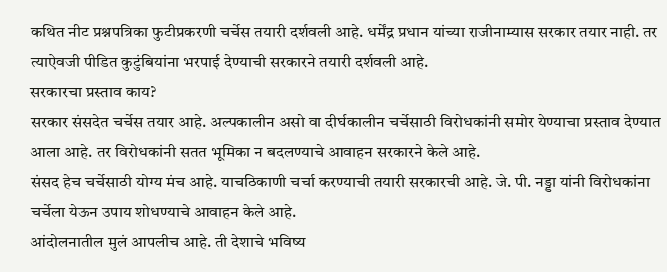कथित नीट प्रश्नपत्रिका फुटीप्रकरणी चर्चेस तयारी दर्शवली आहे. धर्मेंद्र प्रधान यांच्या राजीनाम्यास सरकार तयार नाही. तर त्याऐवजी पीडित कुटुंबियांना भरपाई देण्याची सरकारने तयारी दर्शवली आहे.
सरकारचा प्रस्ताव काय?
सरकार संसदेत चर्चेस तयार आहे. अल्पकालीन असो वा दीर्घकालीन चर्चेसाठी विरोधकांनी समोर येण्याचा प्रस्ताव देण्यात आला आहे. तर विरोधकांनी सतत भूमिका न बदलण्याचे आवाहन सरकारने केले आहे.
संसद हेच चर्चेसाठी योग्य मंच आहे. याचठिकाणी चर्चा करण्याची तयारी सरकारची आहे. जे. पी. नड्डा यांनी विरोधकांना चर्चेला येऊन उपाय शोधण्याचे आवाहन केले आहे.
आंदोलनातील मुलं आपलीच आहे. ती देशाचे भविष्य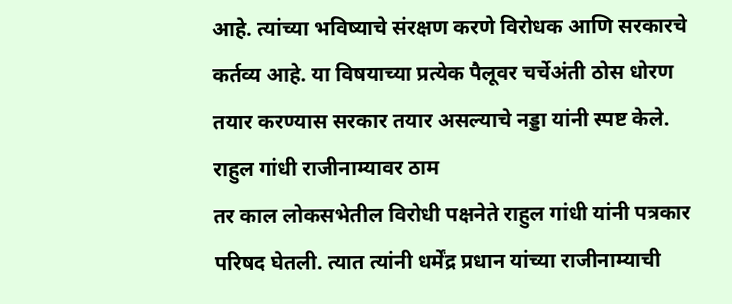आहे. त्यांच्या भविष्याचे संरक्षण करणे विरोधक आणि सरकारचे कर्तव्य आहे. या विषयाच्या प्रत्येक पैलूवर चर्चेअंती ठोस धोरण तयार करण्यास सरकार तयार असल्याचे नड्डा यांनी स्पष्ट केले.
राहुल गांधी राजीनाम्यावर ठाम
तर काल लोकसभेतील विरोधी पक्षनेते राहुल गांधी यांनी पत्रकार परिषद घेतली. त्यात त्यांनी धर्मेंद्र प्रधान यांच्या राजीनाम्याची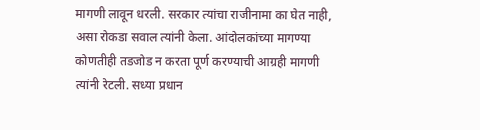मागणी लावून धरली. सरकार त्यांचा राजीनामा का घेत नाही, असा रोकडा सवाल त्यांनी केला. आंदोलकांच्या मागण्या कोणतीही तडजोड न करता पूर्ण करण्याची आग्रही मागणी त्यांनी रेटली. सध्या प्रधान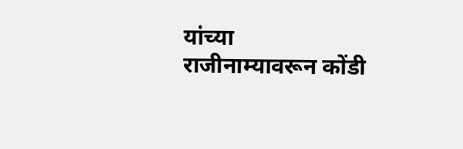यांच्या राजीनाम्यावरून कोंडी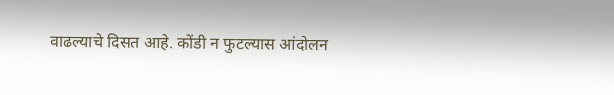वाढल्याचे दिसत आहे. कोंडी न फुटल्यास आंदोलन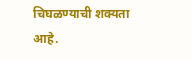चिघळण्याची शक्यता आहे.